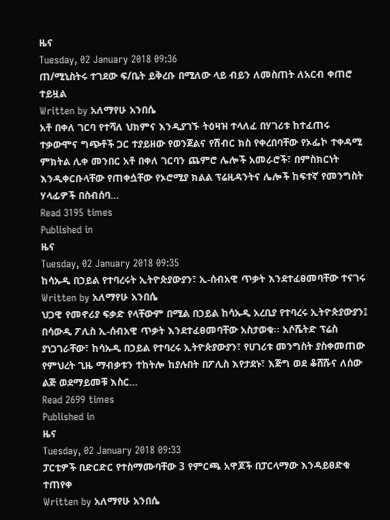ዜና
Tuesday, 02 January 2018 09:36
ጠ/ሚኒስትሩ ተገደው ፍ/ቤት ይቅረቡ በሚለው ላይ ብይን ለመስጠት ለአርብ ቀጠሮ ተይዟል
Written by አለማየሁ አንበሴ
አቶ በቀለ ገርባ የተሻለ ህክምና እንዲያገኙ ትዕዛዝ ተላለፈ በሃገሪቱ ከተፈጠሩ ተቃውሞና ግጭቶች ጋር ተያይዘው የወንጀልና የሽብር ክስ የቀረበባቸው የኦፌኮ ተቀዳሚ ምክትል ሊቀ መንበር አቶ በቀለ ገርባን ጨምሮ ሌሎች አመራሮች፣ በምስክርነት እንዲቀርቡላቸው የጠቀሷቸው የኦሮሚያ ክልል ፕሬዚዳንትና ሌሎች ከፍተኛ የመንግስት ሃላፊዎች በስብሰባ…
Read 3195 times
Published in
ዜና
Tuesday, 02 January 2018 09:35
ከሳኡዲ በኃይል የተባረሩት ኢትዮጵያውያን፣ ኢ-ሰብአዊ ጥቃት እንደተፈፀመባቸው ተናገሩ
Written by አለማየሁ አንበሴ
ህጋዊ የመኖሪያ ፍቃድ የላቸውም በሚል በኃይል ከሳኡዲ አረቢያ የተባረሩ ኢትዮጵያውያን፤ በሳውዲ ፖሊስ ኢ-ሰብአዊ ጥቃት እንደተፈፀመባቸው አስታወቁ፡፡ አሶሼትድ ፕሬስ ያነጋገራቸው፣ ከሳኡዲ በኃይል የተባረሩ ኢትዮጵያውያን፣ የሀገሪቱ መንግስት ያስቀመጠው የምህረት ጊዜ ማብቃቱን ተከትሎ ከያሉበት በፖሊስ እየታደኑ፣ እጅግ ወደ ቆሸሹና ለሰው ልጅ ወደማይመቹ እስር…
Read 2699 times
Published in
ዜና
Tuesday, 02 January 2018 09:33
ፓርቲዎች በድርድር የተስማሙባቸው 3 የምርጫ አዋጆች በፓርላማው እንዳይፀድቁ ተጠየቀ
Written by አለማየሁ አንበሴ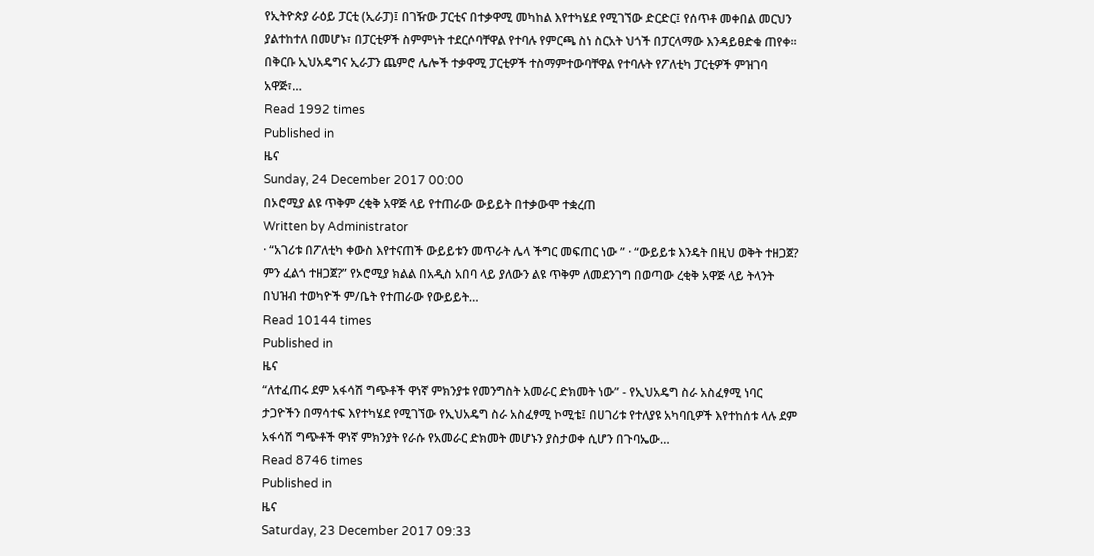የኢትዮጵያ ራዕይ ፓርቲ (ኢራፓ)፤ በገዥው ፓርቲና በተቃዋሚ መካከል እየተካሄደ የሚገኘው ድርድር፤ የሰጥቶ መቀበል መርህን ያልተከተለ በመሆኑ፣ በፓርቲዎች ስምምነት ተደርሶባቸዋል የተባሉ የምርጫ ስነ ስርአት ህጎች በፓርላማው እንዳይፀድቁ ጠየቀ፡፡ በቅርቡ ኢህአዴግና ኢራፓን ጨምሮ ሌሎች ተቃዋሚ ፓርቲዎች ተስማምተውባቸዋል የተባሉት የፖለቲካ ፓርቲዎች ምዝገባ አዋጅ፣…
Read 1992 times
Published in
ዜና
Sunday, 24 December 2017 00:00
በኦሮሚያ ልዩ ጥቅም ረቂቅ አዋጅ ላይ የተጠራው ውይይት በተቃውሞ ተቋረጠ
Written by Administrator
· “አገሪቱ በፖለቲካ ቀውስ እየተናጠች ውይይቱን መጥራት ሌላ ችግር መፍጠር ነው ” · “ውይይቱ እንዴት በዚህ ወቅት ተዘጋጀ? ምን ፈልጎ ተዘጋጀ?” የኦሮሚያ ክልል በአዲስ አበባ ላይ ያለውን ልዩ ጥቅም ለመደንገግ በወጣው ረቂቅ አዋጅ ላይ ትላንት በህዝብ ተወካዮች ም/ቤት የተጠራው የውይይት…
Read 10144 times
Published in
ዜና
“ለተፈጠሩ ደም አፋሳሽ ግጭቶች ዋነኛ ምክንያቱ የመንግስት አመራር ድክመት ነው” - የኢህአዴግ ስራ አስፈፃሚ ነባር ታጋዮችን በማሳተፍ እየተካሄደ የሚገኘው የኢህአዴግ ስራ አስፈፃሚ ኮሚቴ፤ በሀገሪቱ የተለያዩ አካባቢዎች እየተከሰቱ ላሉ ደም አፋሳሽ ግጭቶች ዋነኛ ምክንያት የራሱ የአመራር ድክመት መሆኑን ያስታወቀ ሲሆን በጉባኤው…
Read 8746 times
Published in
ዜና
Saturday, 23 December 2017 09:33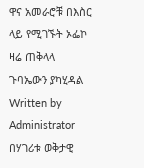ዋና አመራሮቹ በእስር ላይ የሚገኙት ኦፌኮ ዛሬ ጠቅላላ ጉባኤውን ያካሂዳል
Written by Administrator
በሃገሪቱ ወቅታዊ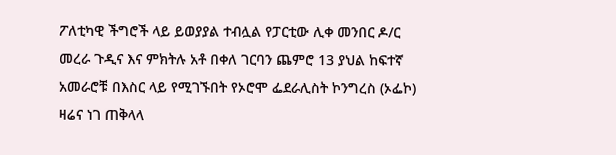ፖለቲካዊ ችግሮች ላይ ይወያያል ተብሏል የፓርቲው ሊቀ መንበር ዶ/ር መረራ ጉዲና እና ምክትሉ አቶ በቀለ ገርባን ጨምሮ 13 ያህል ከፍተኛ አመራሮቹ በእስር ላይ የሚገኙበት የኦሮሞ ፌደራሊስት ኮንግረስ (ኦፌኮ) ዛሬና ነገ ጠቅላላ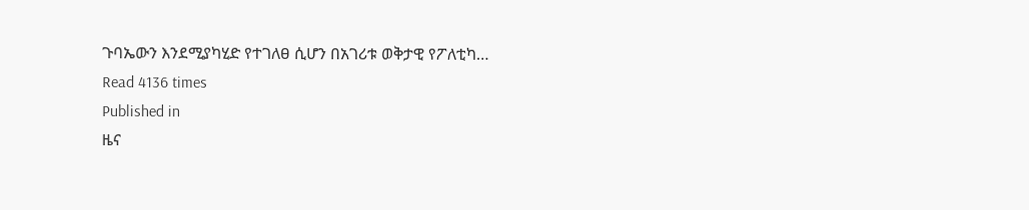ጉባኤውን እንደሚያካሂድ የተገለፀ ሲሆን በአገሪቱ ወቅታዊ የፖለቲካ…
Read 4136 times
Published in
ዜና